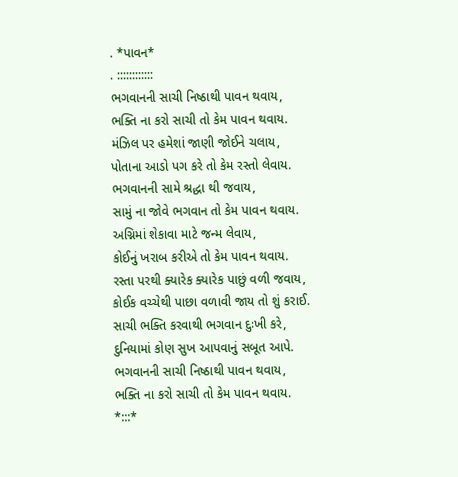. *પાવન*
. ::::::::::::
ભગવાનની સાચી નિષ્ઠાથી પાવન થવાય,
ભક્તિ ના કરો સાચી તો કેમ પાવન થવાય.
મંઝિલ પર હમેશાં જાણી જોઈને ચલાય,
પોતાના આડો પગ કરે તો કેમ રસ્તો લેવાય.
ભગવાનની સામે શ્રદ્ધા થી જવાય,
સામું ના જોવે ભગવાન તો કેમ પાવન થવાય.
અગ્નિમાં શેકાવા માટે જન્મ લેવાય,
કોઈનું ખરાબ કરીએ તો કેમ પાવન થવાય.
રસ્તા પરથી ક્યારેક ક્યારેક પાછું વળી જવાય,
કોઈક વચ્ચેથી પાછા વળાવી જાય તો શું કરાઈ.
સાચી ભક્તિ કરવાથી ભગવાન દુઃખી કરે,
દુનિયામાં કોણ સુખ આપવાનું સબૂત આપે.
ભગવાનની સાચી નિષ્ઠાથી પાવન થવાય,
ભક્તિ ના કરો સાચી તો કેમ પાવન થવાય.
*:::*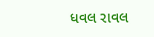ધવલ રાવલ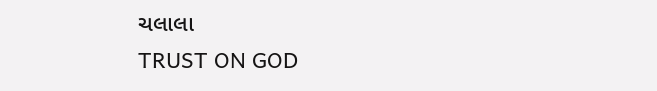ચલાલા
TRUST ON GOD